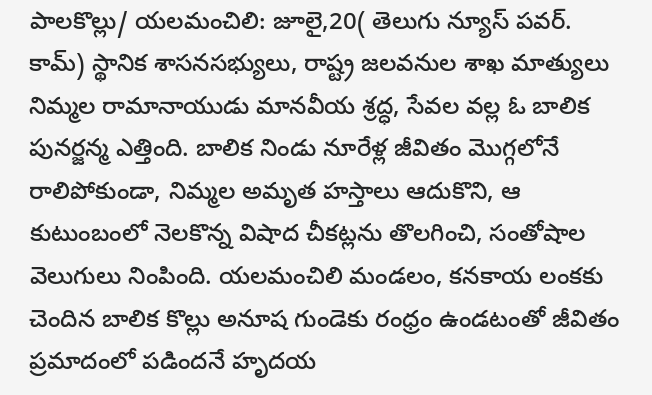పాలకొల్లు/ యలమంచిలి: జూలై,20( తెలుగు న్యూస్ పవర్. కామ్) స్థానిక శాసనసభ్యులు, రాష్ట్ర జలవనుల శాఖ మాత్యులు నిమ్మల రామానాయుడు మానవీయ శ్రద్ధ, సేవల వల్ల ఓ బాలిక పునర్జన్మ ఎత్తింది. బాలిక నిండు నూరేళ్ల జీవితం మొగ్గలోనే రాలిపోకుండా, నిమ్మల అమృత హస్తాలు ఆదుకొని, ఆ కుటుంబంలో నెలకొన్న విషాద చీకట్లను తొలగించి, సంతోషాల వెలుగులు నింపింది. యలమంచిలి మండలం, కనకాయ లంకకు చెందిన బాలిక కొల్లు అనూష గుండెకు రంధ్రం ఉండటంతో జీవితం ప్రమాదంలో పడిందనే హృదయ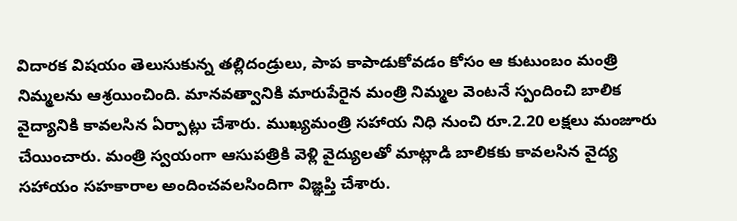విదారక విషయం తెలుసుకున్న తల్లిదండ్రులు, పాప కాపాడుకోవడం కోసం ఆ కుటుంబం మంత్రి నిమ్మలను ఆశ్రయించింది. మానవత్వానికి మారుపేరైన మంత్రి నిమ్మల వెంటనే స్పందించి బాలిక వైద్యానికి కావలసిన ఏర్పాట్లు చేశారు. ముఖ్యమంత్రి సహాయ నిధి నుంచి రూ.2.20 లక్షలు మంజూరు చేయించారు. మంత్రి స్వయంగా ఆసుపత్రికి వెళ్లి వైద్యులతో మాట్లాడి బాలికకు కావలసిన వైద్య సహాయం సహకారాల అందించవలసిందిగా విజ్ఞప్తి చేశారు.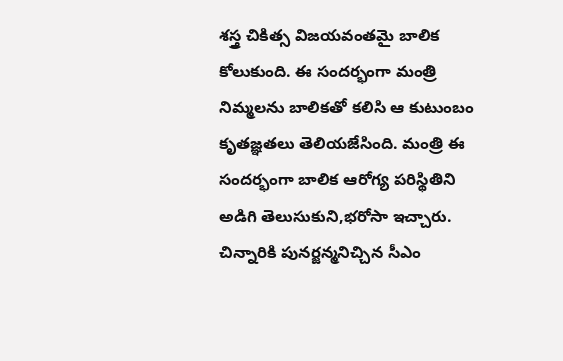శస్త్ర చికిత్స విజయవంతమై బాలిక కోలుకుంది. ఈ సందర్భంగా మంత్రి నిమ్మలను బాలికతో కలిసి ఆ కుటుంబం కృతజ్ఞతలు తెలియజేసింది. మంత్రి ఈ సందర్భంగా బాలిక ఆరోగ్య పరిస్థితిని అడిగి తెలుసుకుని,భరోసా ఇచ్చారు.
చిన్నారికి పునర్జన్మనిచ్చిన సీఎం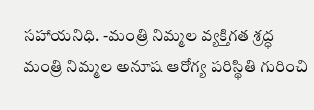సహాయనిధి. -మంత్రి నిమ్మల వ్యక్తిగత శ్రద్ధ
మంత్రి నిమ్మల అనూష ఆరోగ్య పరిస్థితి గురించి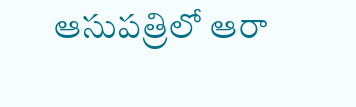ఆసుపత్రిలో ఆరా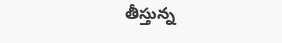తీస్తున్న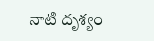నాటి దృశ్యం